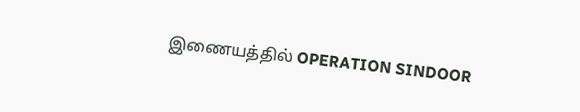இணையத்தில் OPERATION SINDOOR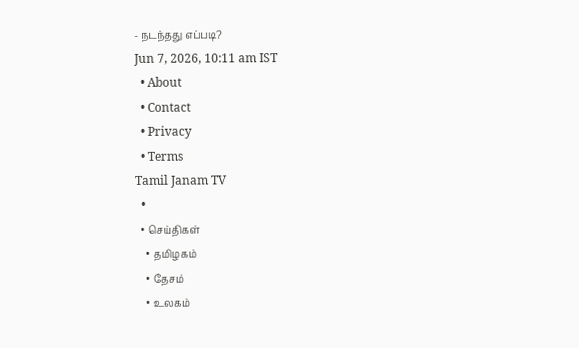- நடந்தது எப்படி?
Jun 7, 2026, 10:11 am IST
  • About
  • Contact
  • Privacy
  • Terms
Tamil Janam TV
  •
  • செய்திகள்
    • தமிழகம்
    • தேசம்
    • உலகம்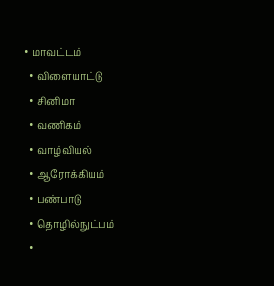• மாவட்டம்
  • விளையாட்டு
  • சினிமா
  • வணிகம்
  • வாழ்வியல்
  • ஆரோக்கியம்
  • பண்பாடு
  • தொழில்நுட்பம்
  •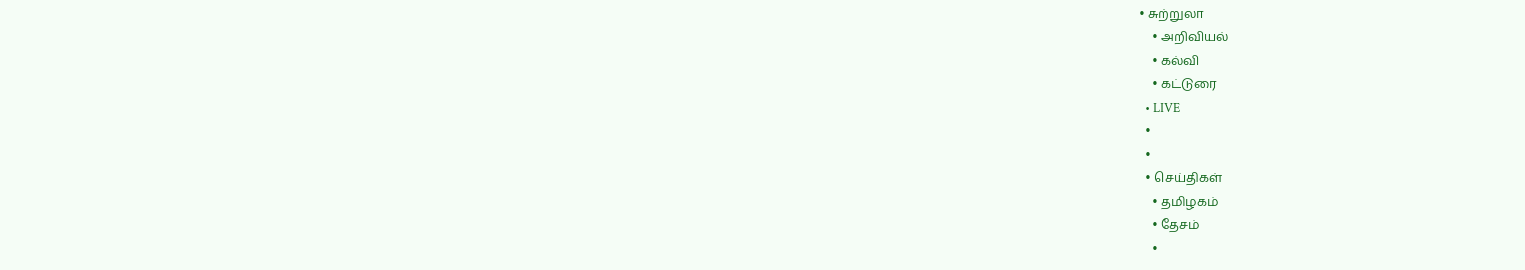• சுற்றுலா
    • அறிவியல்
    • கல்வி
    • கட்டுரை
  • LIVE
  •
  •
  • செய்திகள்
    • தமிழகம்
    • தேசம்
    •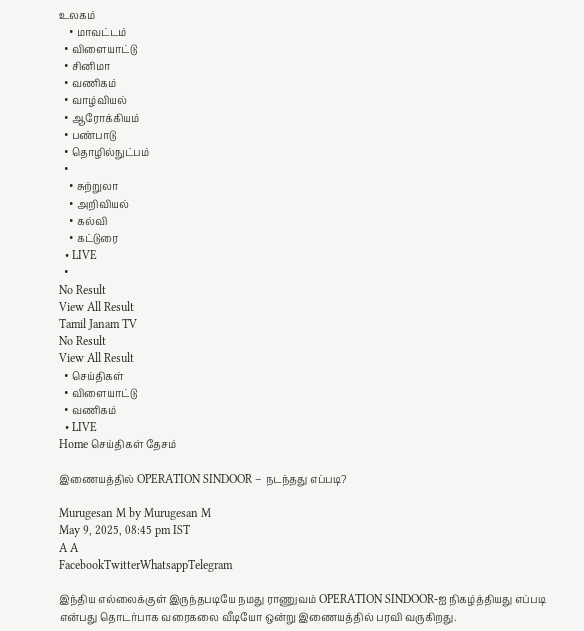உலகம்
    • மாவட்டம்
  • விளையாட்டு
  • சினிமா
  • வணிகம்
  • வாழ்வியல்
  • ஆரோக்கியம்
  • பண்பாடு
  • தொழில்நுட்பம்
  •
    • சுற்றுலா
    • அறிவியல்
    • கல்வி
    • கட்டுரை
  • LIVE
  •
No Result
View All Result
Tamil Janam TV
No Result
View All Result
  • செய்திகள்
  • விளையாட்டு
  • வணிகம்
  • LIVE
Home செய்திகள் தேசம்

இணையத்தில் OPERATION SINDOOR – நடந்தது எப்படி?

Murugesan M by Murugesan M
May 9, 2025, 08:45 pm IST
A A
FacebookTwitterWhatsappTelegram

இந்திய எல்லைக்குள் இருந்தபடியே நமது ராணுவம் OPERATION SINDOOR-ஐ நிகழ்த்தியது எப்படி என்பது தொடர்பாக வரைகலை வீடியோ ஒன்று இணையத்தில் பரவி வருகிறது.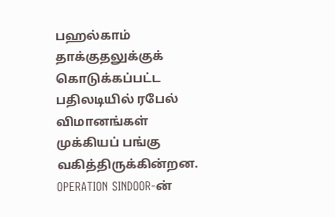பஹல்காம் தாக்குதலுக்குக் கொடுக்கப்பட்ட பதிலடியில் ரபேல் விமானங்கள் முக்கியப் பங்கு வகித்திருக்கின்றன. OPERATION SINDOOR-ன்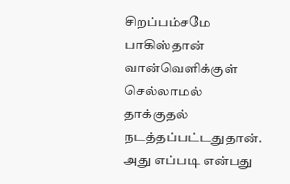சிறப்பம்சமே பாகிஸ்தான் வான்வெளிக்குள் செல்லாமல் தாக்குதல் நடத்தப்பட்டதுதான். அது எப்படி என்பது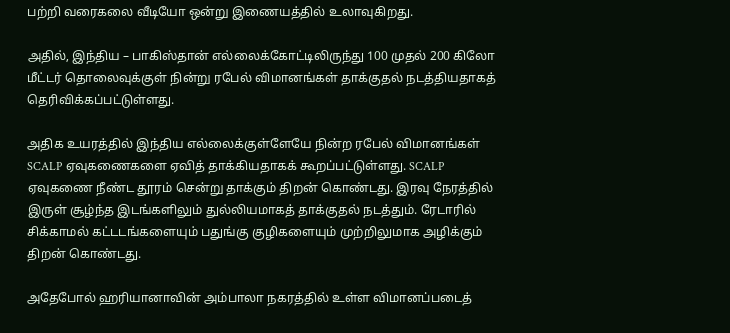பற்றி வரைகலை வீடியோ ஒன்று இணையத்தில் உலாவுகிறது.

அதில், இந்திய – பாகிஸ்தான் எல்லைக்கோட்டிலிருந்து 100 முதல் 200 கிலோ மீட்டர் தொலைவுக்குள் நின்று ரபேல் விமானங்கள் தாக்குதல் நடத்தியதாகத் தெரிவிக்கப்பட்டுள்ளது.

அதிக உயரத்தில் இந்திய எல்லைக்குள்ளேயே நின்ற ரபேல் விமானங்கள் SCALP ஏவுகணைகளை ஏவித் தாக்கியதாகக் கூறப்பட்டுள்ளது. SCALP ஏவுகணை நீண்ட தூரம் சென்று தாக்கும் திறன் கொண்டது. இரவு நேரத்தில் இருள் சூழ்ந்த இடங்களிலும் துல்லியமாகத் தாக்குதல் நடத்தும். ரேடாரில் சிக்காமல் கட்டடங்களையும் பதுங்கு குழிகளையும் முற்றிலுமாக அழிக்கும் திறன் கொண்டது.

அதேபோல் ஹரியானாவின் அம்பாலா நகரத்தில் உள்ள விமானப்படைத்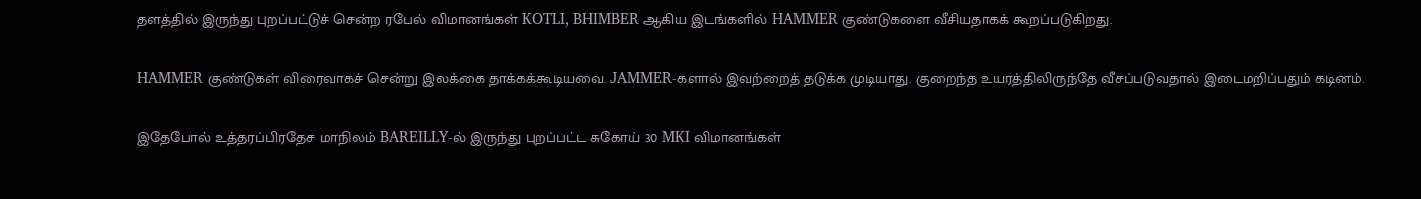தளத்தில் இருந்து புறப்பட்டுச் சென்ற ரபேல் விமானங்கள் KOTLI, BHIMBER ஆகிய இடங்களில் HAMMER குண்டுகளை வீசியதாகக் கூறப்படுகிறது.

HAMMER குண்டுகள் விரைவாகச் சென்று இலக்கை தாக்கக்கூடியவை. JAMMER-களால் இவற்றைத் தடுக்க முடியாது. குறைந்த உயரத்திலிருந்தே வீசப்படுவதால் இடைமறிப்பதும் கடினம்.

இதேபோல் உத்தரப்பிரதேச மாநிலம் BAREILLY-ல் இருந்து புறப்பட்ட சுகோய் 30 MKI விமானங்கள்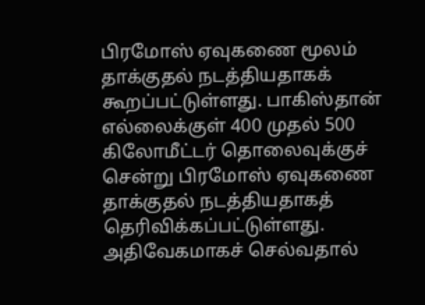பிரமோஸ் ஏவுகணை மூலம் தாக்குதல் நடத்தியதாகக் கூறப்பட்டுள்ளது. பாகிஸ்தான் எல்லைக்குள் 400 முதல் 500 கிலோமீட்டர் தொலைவுக்குச் சென்று பிரமோஸ் ஏவுகணை தாக்குதல் நடத்தியதாகத் தெரிவிக்கப்பட்டுள்ளது. அதிவேகமாகச் செல்வதால்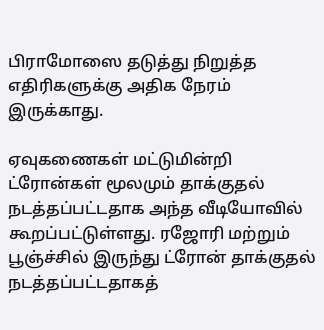பிராமோஸை தடுத்து நிறுத்த எதிரிகளுக்கு அதிக நேரம் இருக்காது.

ஏவுகணைகள் மட்டுமின்றி ட்ரோன்கள் மூலமும் தாக்குதல் நடத்தப்பட்டதாக அந்த வீடியோவில் கூறப்பட்டுள்ளது. ரஜோரி மற்றும் பூஞ்ச்சில் இருந்து ட்ரோன் தாக்குதல் நடத்தப்பட்டதாகத்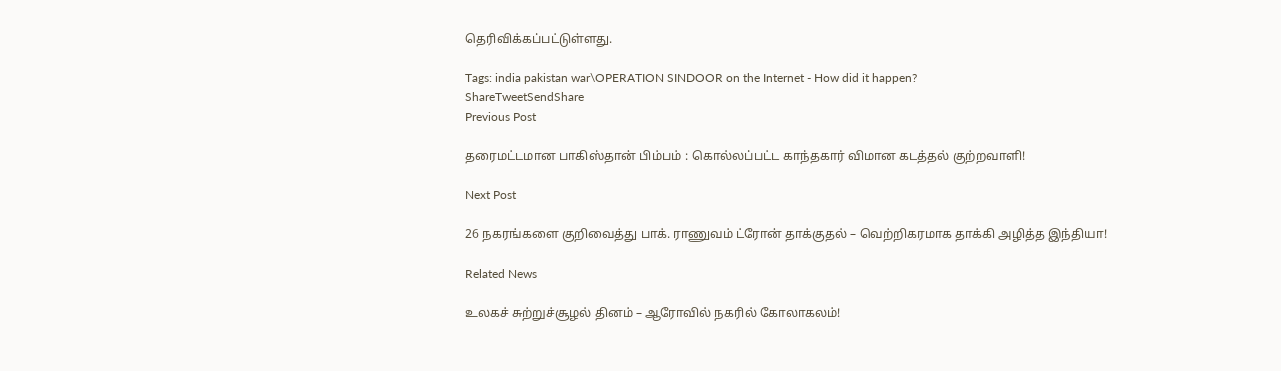தெரிவிக்கப்பட்டுள்ளது.

Tags: india pakistan war\OPERATION SINDOOR on the Internet - How did it happen?
ShareTweetSendShare
Previous Post

தரைமட்டமான பாகிஸ்தான் பிம்பம் : கொல்லப்பட்ட காந்தகார் விமான கடத்தல் குற்றவாளி!

Next Post

26 நகரங்களை குறிவைத்து பாக். ராணுவம் ட்ரோன் தாக்குதல் – வெற்றிகரமாக தாக்கி அழித்த இந்தியா!

Related News

உலகச் சுற்றுச்சூழல் தினம் – ஆரோவில் நகரில் கோலாகலம்!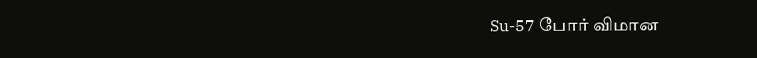Su-57 போர் விமான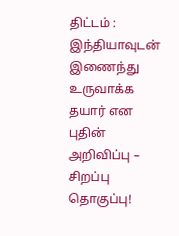திட்டம் : இந்தியாவுடன் இணைந்து உருவாக்க தயார் என புதின் அறிவிப்பு – சிறப்பு தொகுப்பு!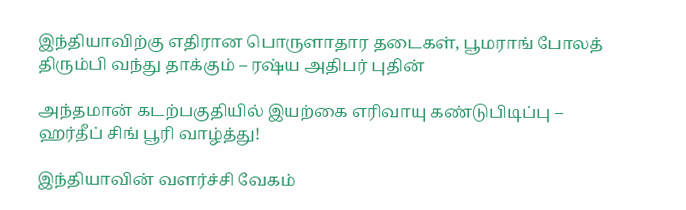இந்தியாவிற்கு எதிரான பொருளாதார தடைகள், பூமராங் போலத் திரும்பி வந்து தாக்கும் – ரஷ்ய அதிபர் புதின்

அந்தமான் கடற்பகுதியில் இயற்கை எரிவாயு கண்டுபிடிப்பு – ஹர்தீப் சிங் பூரி வாழ்த்து!

இந்தியாவின் வளர்ச்சி வேகம்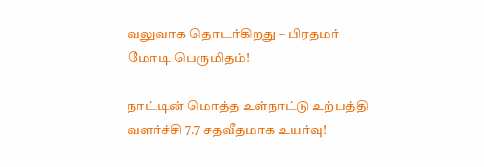வலுவாக தொடர்கிறது – பிரதமர் மோடி பெருமிதம்!

நாட்டின் மொத்த உள்நாட்டு உற்பத்தி வளர்ச்சி 7.7 சதவீதமாக உயர்வு!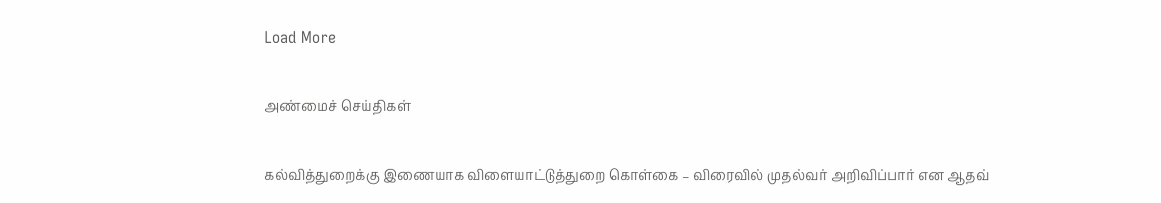Load More

அண்மைச் செய்திகள்

கல்வித்துறைக்கு இணையாக விளையாட்டுத்துறை கொள்கை – விரைவில் முதல்வர் அறிவிப்பார் என ஆதவ்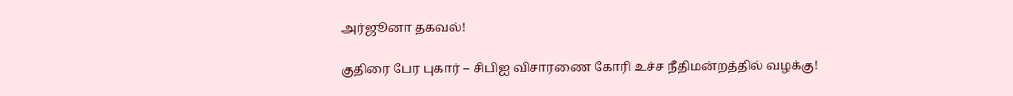அர்ஜூனா தகவல்!

குதிரை பேர புகார் – சிபிஐ விசாரணை கோரி உச்ச நீதிமன்றத்தில் வழக்கு!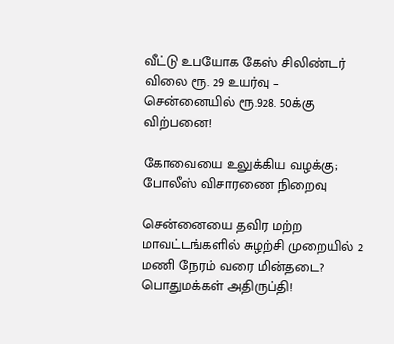வீட்டு உபயோக கேஸ் சிலிண்டர் விலை ரூ. 29 உயர்வு – சென்னையில் ரூ.928. 50க்கு விற்பனை!

கோவையை உலுக்கிய வழக்கு; போலீஸ் விசாரணை நிறைவு

சென்னையை தவிர மற்ற மாவட்டங்களில் சுழற்சி முறையில் 2 மணி நேரம் வரை மின்தடை? பொதுமக்கள் அதிருப்தி!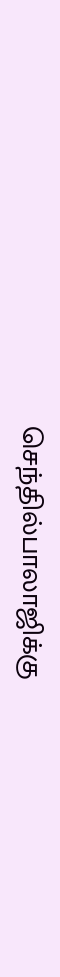செந்தில்பாலாஜிக்கு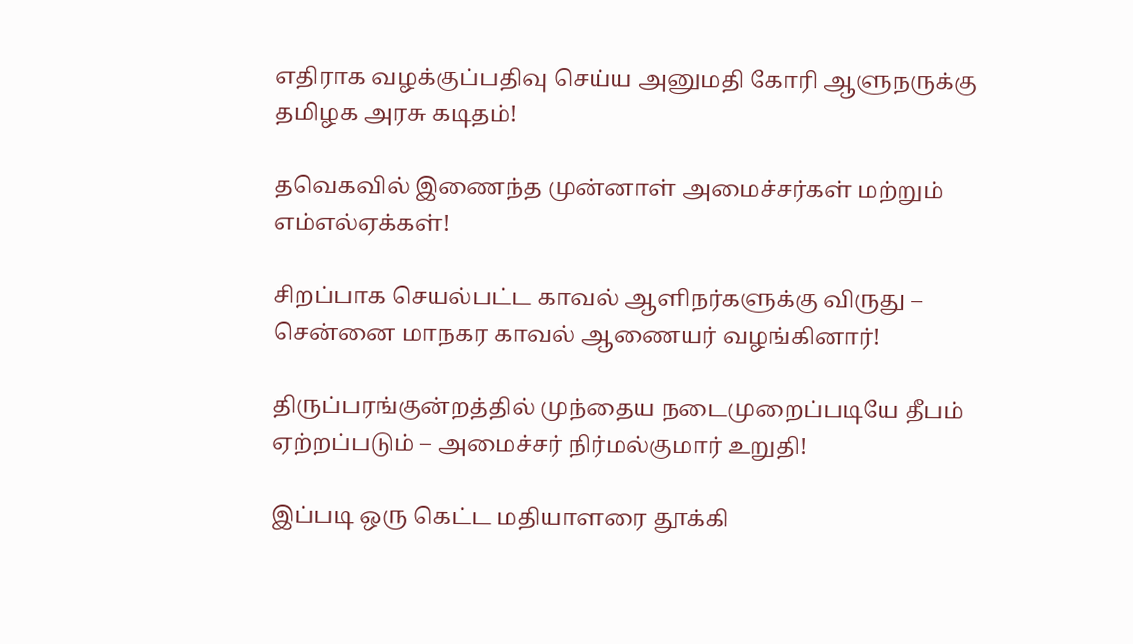எதிராக வழக்குப்பதிவு செய்ய அனுமதி கோரி ஆளுநருக்கு தமிழக அரசு கடிதம்!

தவெகவில் இணைந்த முன்னாள் அமைச்சர்கள் மற்றும் எம்எல்ஏக்கள்!

சிறப்பாக செயல்பட்ட காவல் ஆளிநர்களுக்கு விருது – சென்னை மாநகர காவல் ஆணையர் வழங்கினார்!

திருப்பரங்குன்றத்தில் முந்தைய நடைமுறைப்படியே தீபம் ஏற்றப்படும் – அமைச்சர் நிர்மல்குமார் உறுதி!

இப்படி ஒரு கெட்ட மதியாளரை தூக்கி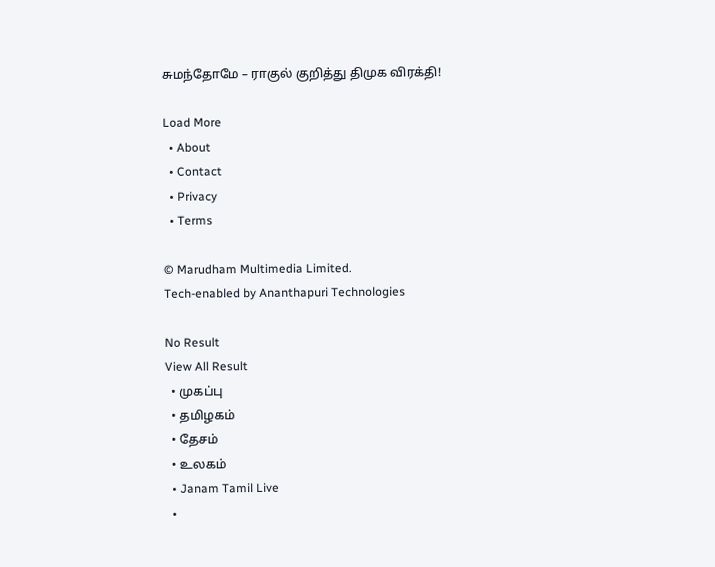சுமந்தோமே – ராகுல் குறித்து திமுக விரக்தி!

Load More
  • About
  • Contact
  • Privacy
  • Terms

© Marudham Multimedia Limited.
Tech-enabled by Ananthapuri Technologies

No Result
View All Result
  • முகப்பு
  • தமிழகம்
  • தேசம்
  • உலகம்
  • Janam Tamil Live
  •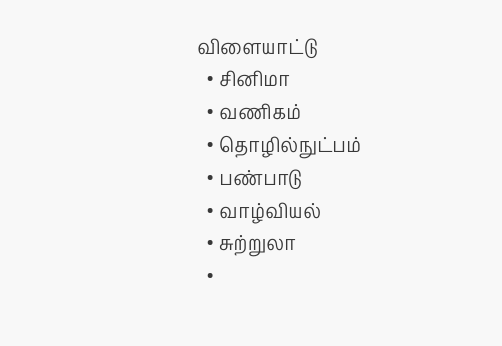விளையாட்டு
  • சினிமா
  • வணிகம்
  • தொழில்நுட்பம்
  • பண்பாடு
  • வாழ்வியல்
  • சுற்றுலா
  •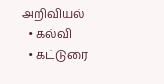அறிவியல்
  • கல்வி
  • கட்டுரை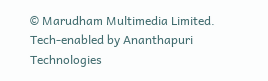© Marudham Multimedia Limited.
Tech-enabled by Ananthapuri Technologies